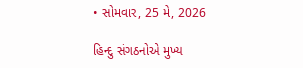• સોમવાર, 25 મે, 2026

હિન્દુ સંગઠનોએ મુખ્ય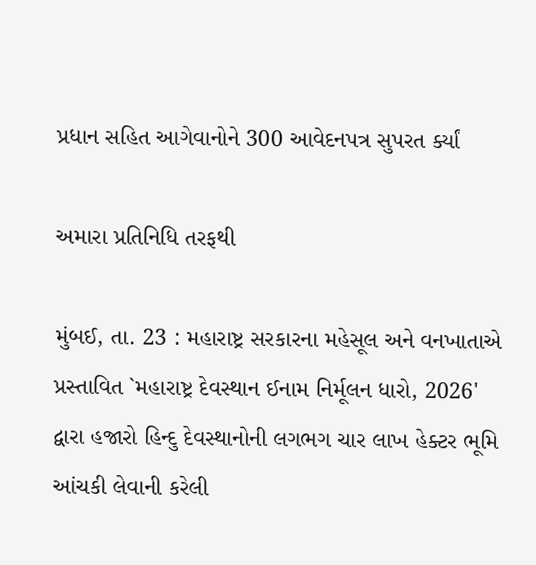પ્રધાન સહિત આગેવાનોને 300 આવેદનપત્ર સુપરત ર્ક્યાં

અમારા પ્રતિનિધિ તરફથી

મુંબઈ, તા. 23 : મહારાષ્ટ્ર સરકારના મહેસૂલ અને વનખાતાએ પ્રસ્તાવિત `મહારાષ્ટ્ર દેવસ્થાન ઈનામ નિર્મૂલન ધારો, 2026' દ્વારા હજારો હિન્દુ દેવસ્થાનોની લગભગ ચાર લાખ હેક્ટર ભૂમિ આંચકી લેવાની કરેલી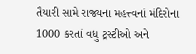તૈયારી સામે રાજ્યના મહત્ત્વનાં મંદિરોના 1000 કરતાં વધુ ટ્રસ્ટીઓ અને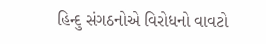હિન્દુ સંગઠનોએ વિરોધનો વાવટો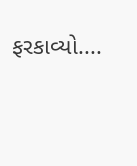ફરકાવ્યો....